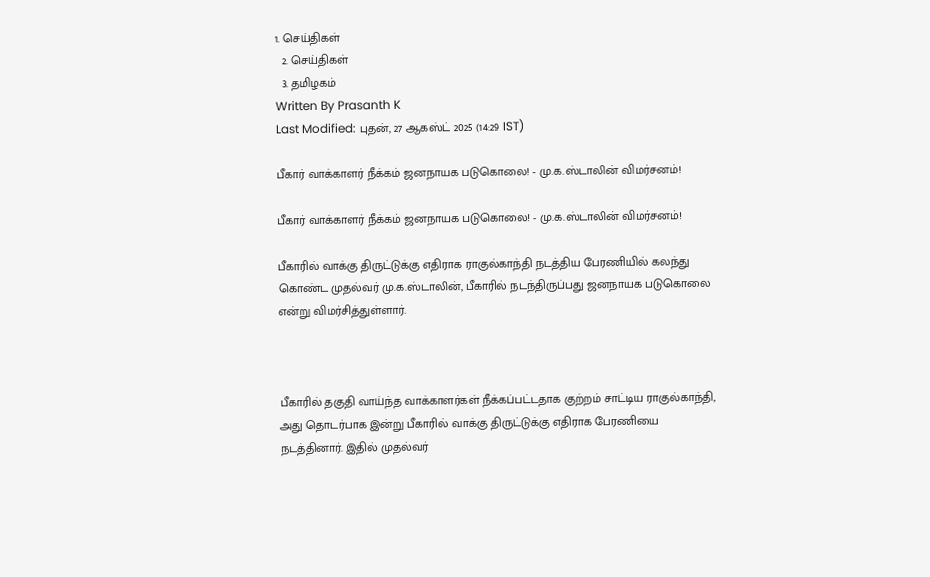1. செய்திகள்
  2. செய்திகள்
  3. த‌மிழக‌ம்
Written By Prasanth K
Last Modified: புதன், 27 ஆகஸ்ட் 2025 (14:29 IST)

பீகார் வாக்காளர் நீக்கம் ஜனநாயக படுகொலை! - மு.க.ஸ்டாலின் விமர்சனம்!

பீகார் வாக்காளர் நீக்கம் ஜனநாயக படுகொலை! - மு.க.ஸ்டாலின் விமர்சனம்!

பீகாரில் வாக்கு திருட்டுக்கு எதிராக ராகுல்காந்தி நடத்திய பேரணியில் கலந்து கொண்ட முதல்வர் மு.க.ஸ்டாலின், பீகாரில் நடந்திருப்பது ஜனநாயக படுகொலை என்று விமர்சித்துள்ளார்.



பீகாரில் தகுதி வாய்ந்த வாக்காளர்கள் நீக்கப்பட்டதாக குற்றம் சாட்டிய ராகுல்காந்தி, அது தொடர்பாக இன்று பீகாரில் வாக்கு திருட்டுக்கு எதிராக பேரணியை நடத்தினார். இதில் முதல்வர்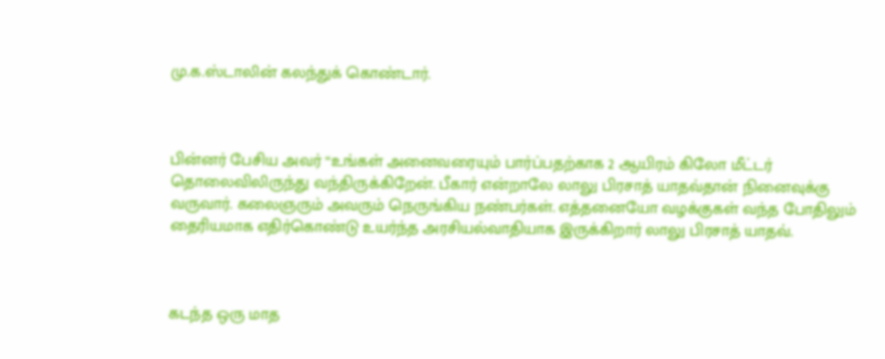மு.க.ஸ்டாலின் கலந்துக் கொண்டார்.



பின்னர் பேசிய அவர் “உங்கள் அனைவரையும் பார்ப்பதற்காக 2 ஆயிரம் கிலோ மீட்டர் தொலைவிலிருந்து வந்திருக்கிறேன். பீகார் என்றாலே லாலு பிரசாத் யாதவ்தான் நினைவுக்கு வருவார். கலைஞரும் அவரும் நெருங்கிய நண்பர்கள். எத்தனையோ வழக்குகள் வந்த போதிலும் தைரியமாக எதிர்கொண்டு உயர்ந்த அரசியல்வாதியாக இருக்கிறார் லாலு பிரசாத் யாதவ்.



கடந்த ஒரு மாத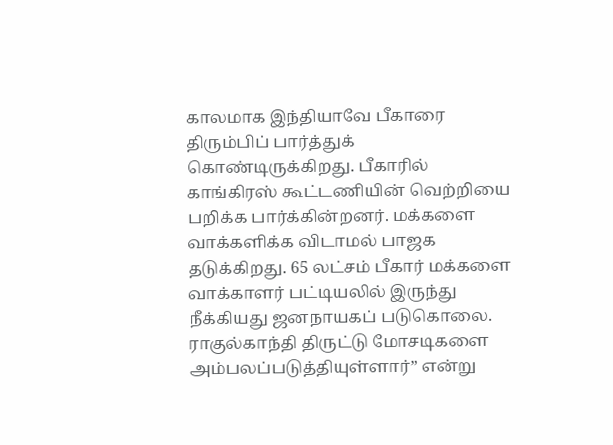காலமாக இந்தியாவே பீகாரை திரும்பிப் பார்த்துக் கொண்டிருக்கிறது. பீகாரில் காங்கிரஸ் கூட்டணியின் வெற்றியை பறிக்க பார்க்கின்றனர். மக்களை வாக்களிக்க விடாமல் பாஜக தடுக்கிறது. 65 லட்சம் பீகார் மக்களை வாக்காளர் பட்டியலில் இருந்து நீக்கியது ஜனநாயகப் படுகொலை. ராகுல்காந்தி திருட்டு மோசடிகளை அம்பலப்படுத்தியுள்ளார்” என்று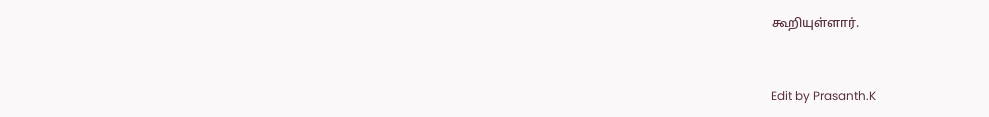கூறியுள்ளார்.



Edit by Prasanth.K